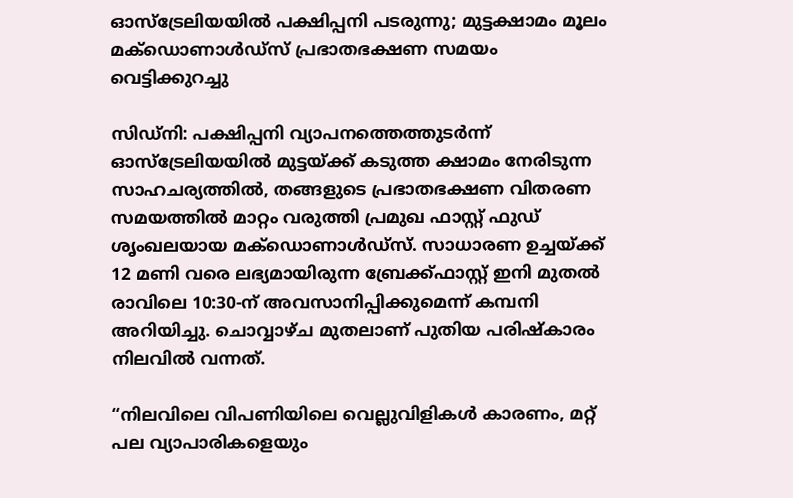ഓസ്‌ട്രേലിയയിൽ പക്ഷിപ്പനി പടരുന്നു; മുട്ടക്ഷാമം മൂലം മക്ഡൊണാൾഡ്‌സ് പ്രഭാതഭക്ഷണ സമയം വെട്ടിക്കുറച്ചു

സിഡ്‌നി: പക്ഷിപ്പനി വ്യാപനത്തെത്തുടർന്ന് ഓസ്‌ട്രേലിയയിൽ മുട്ടയ്ക്ക് കടുത്ത ക്ഷാമം നേരിടുന്ന സാഹചര്യത്തിൽ, തങ്ങളുടെ പ്രഭാതഭക്ഷണ വിതരണ സമയത്തിൽ മാറ്റം വരുത്തി പ്രമുഖ ഫാസ്റ്റ് ഫുഡ് ശൃംഖലയായ മക്ഡൊണാൾഡ്‌സ്. സാധാരണ ഉച്ചയ്ക്ക് 12 മണി വരെ ലഭ്യമായിരുന്ന ബ്രേക്ക്ഫാസ്റ്റ് ഇനി മുതൽ രാവിലെ 10:30-ന് അവസാനിപ്പിക്കുമെന്ന് കമ്പനി അറിയിച്ചു. ചൊവ്വാഴ്ച മുതലാണ് പുതിയ പരിഷ്‌കാരം നിലവിൽ വന്നത്.

“നിലവിലെ വിപണിയിലെ വെല്ലുവിളികൾ കാരണം, മറ്റ് പല വ്യാപാരികളെയും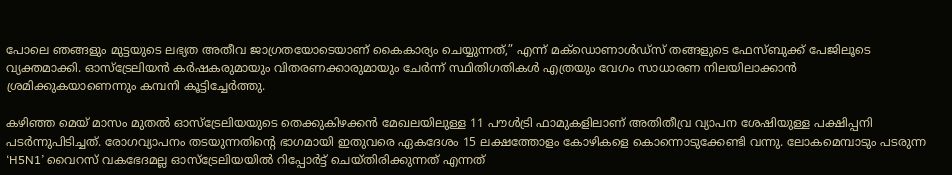പോലെ ഞങ്ങളും മുട്ടയുടെ ലഭ്യത അതീവ ജാഗ്രതയോടെയാണ് കൈകാര്യം ചെയ്യുന്നത്,” എന്ന് മക്ഡൊണാൾഡ്‌സ് തങ്ങളുടെ ഫേസ്ബുക്ക് പേജിലൂടെ വ്യക്തമാക്കി. ഓസ്‌ട്രേലിയൻ കർഷകരുമായും വിതരണക്കാരുമായും ചേർന്ന് സ്ഥിതിഗതികൾ എത്രയും വേഗം സാധാരണ നിലയിലാക്കാൻ ശ്രമിക്കുകയാണെന്നും കമ്പനി കൂട്ടിച്ചേർത്തു.

കഴിഞ്ഞ മെയ് മാസം മുതൽ ഓസ്‌ട്രേലിയയുടെ തെക്കുകിഴക്കൻ മേഖലയിലുള്ള 11 പൗൾട്രി ഫാമുകളിലാണ് അതിതീവ്ര വ്യാപന ശേഷിയുള്ള പക്ഷിപ്പനി പടർന്നുപിടിച്ചത്. രോഗവ്യാപനം തടയുന്നതിന്റെ ഭാഗമായി ഇതുവരെ ഏകദേശം 15 ലക്ഷത്തോളം കോഴികളെ കൊന്നൊടുക്കേണ്ടി വന്നു. ലോകമെമ്പാടും പടരുന്ന ‘H5N1’ വൈറസ് വകഭേദമല്ല ഓസ്‌ട്രേലിയയിൽ റിപ്പോർട്ട് ചെയ്തിരിക്കുന്നത് എന്നത്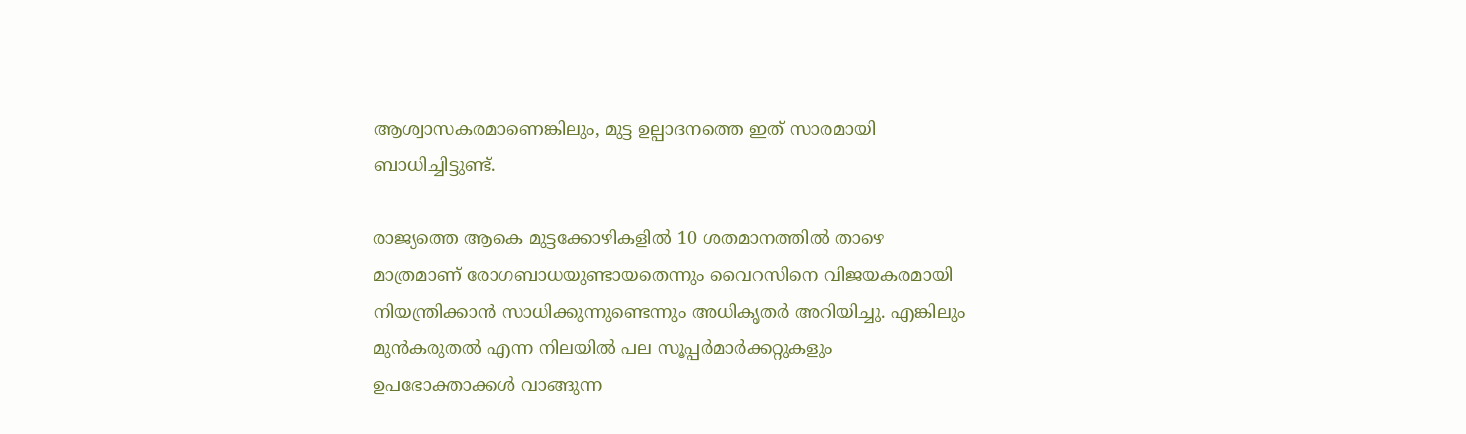ആശ്വാസകരമാണെങ്കിലും, മുട്ട ഉല്പാദനത്തെ ഇത് സാരമായി ബാധിച്ചിട്ടുണ്ട്.

രാജ്യത്തെ ആകെ മുട്ടക്കോഴികളിൽ 10 ശതമാനത്തിൽ താഴെ മാത്രമാണ് രോഗബാധയുണ്ടായതെന്നും വൈറസിനെ വിജയകരമായി നിയന്ത്രിക്കാൻ സാധിക്കുന്നുണ്ടെന്നും അധികൃതർ അറിയിച്ചു. എങ്കിലും മുൻകരുതൽ എന്ന നിലയിൽ പല സൂപ്പർമാർക്കറ്റുകളും ഉപഭോക്താക്കൾ വാങ്ങുന്ന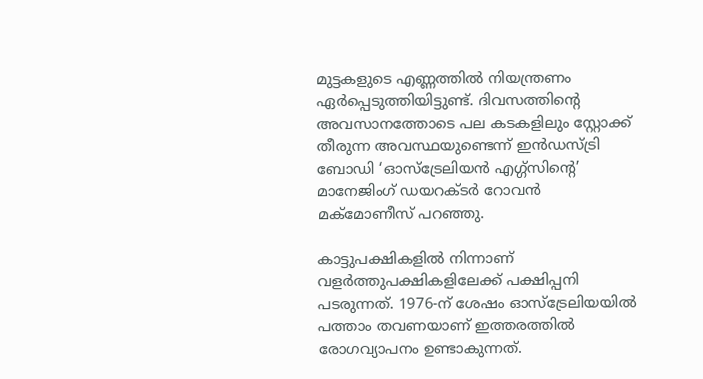മുട്ടകളുടെ എണ്ണത്തിൽ നിയന്ത്രണം ഏർപ്പെടുത്തിയിട്ടുണ്ട്. ദിവസത്തിന്റെ അവസാനത്തോടെ പല കടകളിലും സ്റ്റോക്ക് തീരുന്ന അവസ്ഥയുണ്ടെന്ന് ഇൻഡസ്ട്രി ബോഡി ‘ഓസ്‌ട്രേലിയൻ എഗ്ഗ്‌സിൻ്റെ’ മാനേജിംഗ് ഡയറക്ടർ റോവൻ മക്മോണീസ് പറഞ്ഞു.

കാട്ടുപക്ഷികളിൽ നിന്നാണ് വളർത്തുപക്ഷികളിലേക്ക് പക്ഷിപ്പനി പടരുന്നത്. 1976-ന് ശേഷം ഓസ്‌ട്രേലിയയിൽ പത്താം തവണയാണ് ഇത്തരത്തിൽ രോഗവ്യാപനം ഉണ്ടാകുന്നത്.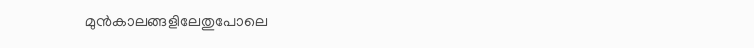മുൻകാലങ്ങളിലേതുപോലെ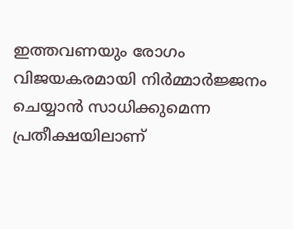ഇത്തവണയും രോഗം വിജയകരമായി നിർമ്മാർജ്ജനം ചെയ്യാൻ സാധിക്കുമെന്ന പ്രതീക്ഷയിലാണ്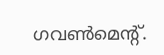ഗവൺമെന്റ്.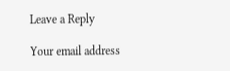Leave a Reply

Your email address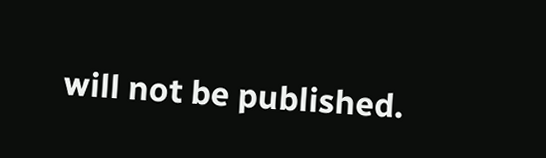will not be published.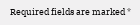Required fields are marked *